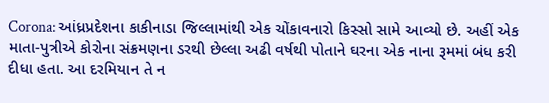Corona: આંધ્રપ્રદેશના કાકીનાડા જિલ્લામાંથી એક ચોંકાવનારો કિસ્સો સામે આવ્યો છે. અહીં એક માતા-પુત્રીએ કોરોના સંક્રમણના ડરથી છેલ્લા અઢી વર્ષથી પોતાને ઘરના એક નાના રૂમમાં બંધ કરી દીધા હતા. આ દરમિયાન તે ન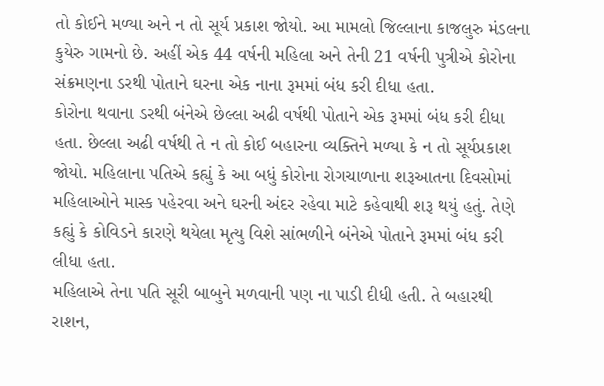તો કોઈને મળ્યા અને ન તો સૂર્ય પ્રકાશ જોયો. આ મામલો જિલ્લાના કાજલુરુ મંડલના કુયેરુ ગામનો છે. અહીં એક 44 વર્ષની મહિલા અને તેની 21 વર્ષની પુત્રીએ કોરોના સંક્રમણના ડરથી પોતાને ઘરના એક નાના રૂમમાં બંધ કરી દીધા હતા.
કોરોના થવાના ડરથી બંનેએ છેલ્લા અઢી વર્ષથી પોતાને એક રૂમમાં બંધ કરી દીધા હતા. છેલ્લા અઢી વર્ષથી તે ન તો કોઈ બહારના વ્યક્તિને મળ્યા કે ન તો સૂર્યપ્રકાશ જોયો. મહિલાના પતિએ કહ્યું કે આ બધું કોરોના રોગચાળાના શરૂઆતના દિવસોમાં મહિલાઓને માસ્ક પહેરવા અને ઘરની અંદર રહેવા માટે કહેવાથી શરૂ થયું હતું. તેણે કહ્યું કે કોવિડને કારણે થયેલા મૃત્યુ વિશે સાંભળીને બંનેએ પોતાને રૂમમાં બંધ કરી લીધા હતા.
મહિલાએ તેના પતિ સૂરી બાબુને મળવાની પણ ના પાડી દીધી હતી. તે બહારથી રાશન,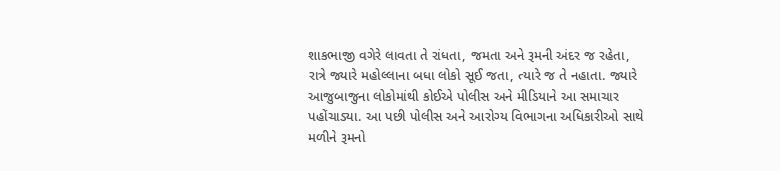શાકભાજી વગેરે લાવતા તે રાંધતા, જમતા અને રૂમની અંદર જ રહેતા, રાત્રે જ્યારે મહોલ્લાના બધા લોકો સૂઈ જતા, ત્યારે જ તે નહાતા. જ્યારે આજુબાજુના લોકોમાંથી કોઈએ પોલીસ અને મીડિયાને આ સમાચાર પહોંચાડ્યા. આ પછી પોલીસ અને આરોગ્ય વિભાગના અધિકારીઓ સાથે મળીને રૂમનો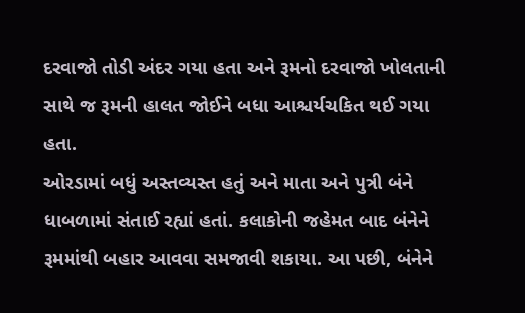દરવાજો તોડી અંદર ગયા હતા અને રૂમનો દરવાજો ખોલતાની સાથે જ રૂમની હાલત જોઈને બધા આશ્ચર્યચકિત થઈ ગયા હતા.
ઓરડામાં બધું અસ્તવ્યસ્ત હતું અને માતા અને પુત્રી બંને ધાબળામાં સંતાઈ રહ્યાં હતાં. કલાકોની જહેમત બાદ બંનેને રૂમમાંથી બહાર આવવા સમજાવી શકાયા. આ પછી, બંનેને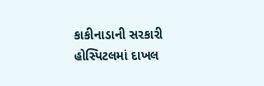કાકીનાડાની સરકારી હોસ્પિટલમાં દાખલ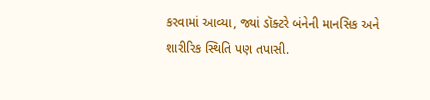કરવામાં આવ્યા, જ્યાં ડૉક્ટરે બંનેની માનસિક અને શારીરિક સ્થિતિ પણ તપાસી.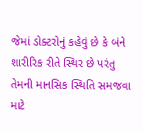જેમાં ડોક્ટરોનું કહેવું છે કે બંને શારીરિક રીતે સ્થિર છે પરંતુ તેમની માનસિક સ્થિતિ સમજવા માટે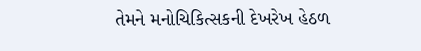તેમને મનોચિકિત્સકની દેખરેખ હેઠળ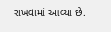રાખવામાં આવ્યા છે.